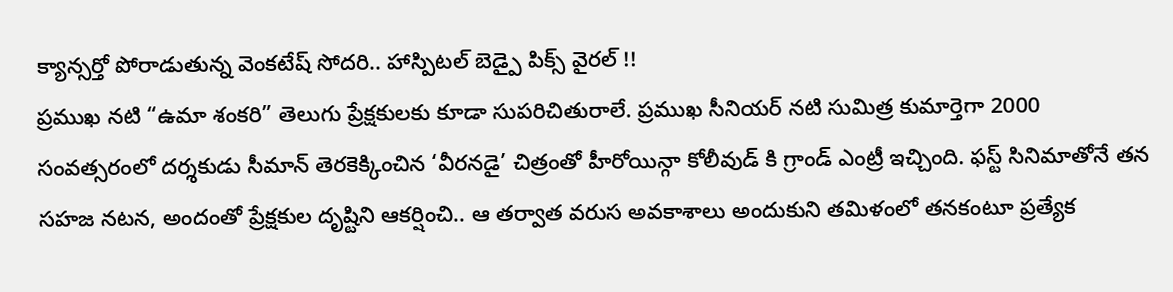క్యాన్సర్తో పోరాడుతున్న వెంకటేష్ సోదరి.. హాస్పిటల్ బెడ్పై పిక్స్ వైరల్ !!
ప్రముఖ నటి “ఉమా శంకరి” తెలుగు ప్రేక్షకులకు కూడా సుపరిచితురాలే. ప్రముఖ సీనియర్ నటి సుమిత్ర కుమార్తెగా 2000 సంవత్సరంలో దర్శకుడు సీమాన్ తెరకెక్కించిన ‘వీరనడై’ చిత్రంతో హీరోయిన్గా కోలీవుడ్ కి గ్రాండ్ ఎంట్రీ ఇచ్చింది. ఫస్ట్ సినిమాతోనే తన సహజ నటన, అందంతో ప్రేక్షకుల దృష్టిని ఆకర్షించి.. ఆ తర్వాత వరుస అవకాశాలు అందుకుని తమిళంలో తనకంటూ ప్రత్యేక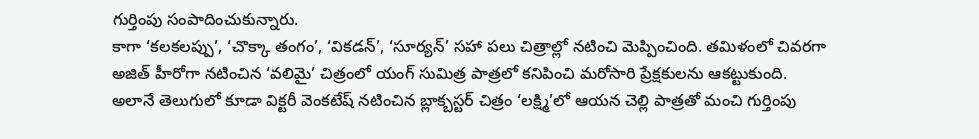గుర్తింపు సంపాదించుకున్నారు.
కాగా ‘కలకలప్పు’, ‘చొక్కా తంగం’, ‘వికడన్’, ‘సూర్యన్’ సహా పలు చిత్రాల్లో నటించి మెప్పించింది. తమిళంలో చివరగా అజిత్ హీరోగా నటించిన ‘వలిమై’ చిత్రంలో యంగ్ సుమిత్ర పాత్రలో కనిపించి మరోసారి ప్రేక్షకులను ఆకట్టుకుంది. అలానే తెలుగులో కూడా విక్టరీ వెంకటేష్ నటించిన బ్లాక్బస్టర్ చిత్రం ‘లక్ష్మి’లో ఆయన చెల్లి పాత్రతో మంచి గుర్తింపు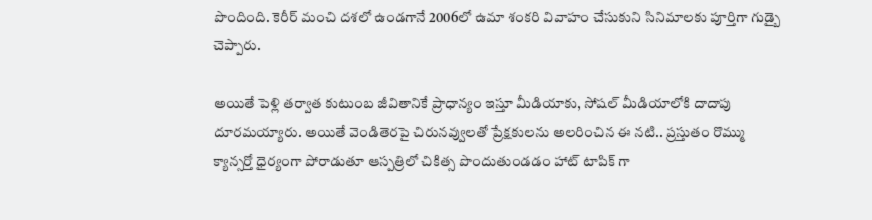పొందింది. కెరీర్ మంచి దశలో ఉండగానే 2006లో ఉమా శంకరి వివాహం చేసుకుని సినిమాలకు పూర్తిగా గుడ్బై చెప్పారు.

అయితే పెళ్లి తర్వాత కుటుంబ జీవితానికే ప్రాధాన్యం ఇస్తూ మీడియాకు, సోషల్ మీడియాలోకి దాదాపు దూరమయ్యారు. అయితే వెండితెరపై చిరునవ్వులతో ప్రేక్షకులను అలరించిన ఈ నటి.. ప్రస్తుతం రొమ్ము క్యాన్సర్తో ధైర్యంగా పోరాడుతూ ఆస్పత్రిలో చికిత్స పొందుతుండడం హాట్ టాపిక్ గా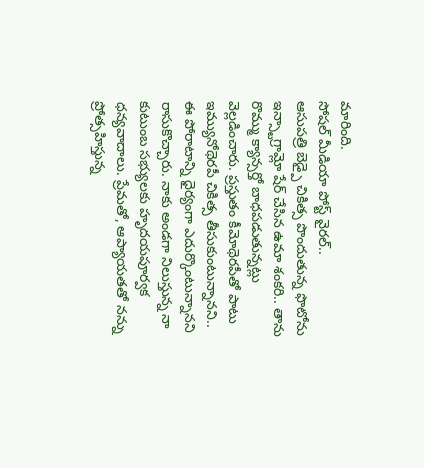మారింది.
సోషల్ మీడియా పోస్ట్ వైరల్..
ఆసుపత్రి బెడ్పై చికిత్స పొందుతున్న ఫొటోను ఇన్స్టాగ్రామ్లో షేర్ చేసిన ఉమా శంకరి.. తాను రొమ్ము క్యాన్సర్తో బాధపడుతున్నట్లు వెల్లడించారు. ప్రస్తుతం కీమోథెరపీతో పాటు ఇమ్యునోథెరపీ చికిత్స తీసుకుంటున్నానని.. ఈ పోరాటాన్ని ధైర్యంగా ఎదుర్కొంటున్నానని రాసుకొచ్చారు. నాకు అండగా నిలుస్తున్న నా కుటుంబ సభ్యులకు హృదయపూర్వక ధన్యవాదాలు. ప్రేమతో, ఆప్యాయతతో నన్ను ప్రోత్సహిస్తున్న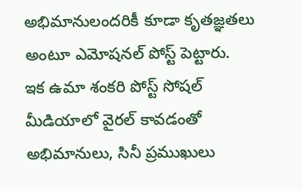అభిమానులందరికీ కూడా కృతజ్ఞతలు అంటూ ఎమోషనల్ పోస్ట్ పెట్టారు.
ఇక ఉమా శంకరి పోస్ట్ సోషల్ మీడియాలో వైరల్ కావడంతో అభిమానులు, సినీ ప్రముఖులు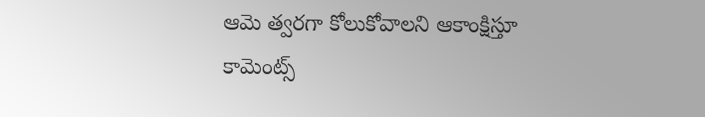ఆమె త్వరగా కోలుకోవాలని ఆకాంక్షిస్తూ కామెంట్స్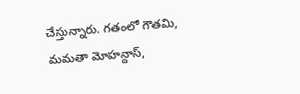చేస్తున్నారు. గతంలో గౌతమి, మమతా మోహన్దాస్,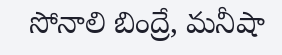సోనాలి బింద్రే, మనీషా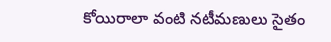కోయిరాలా వంటి నటీమణులు సైతం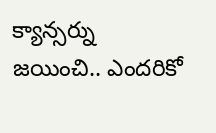క్యాన్సర్ను జయించి.. ఎందరికో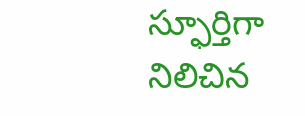స్ఫూర్తిగా నిలిచిన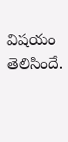విషయం తెలిసిందే.